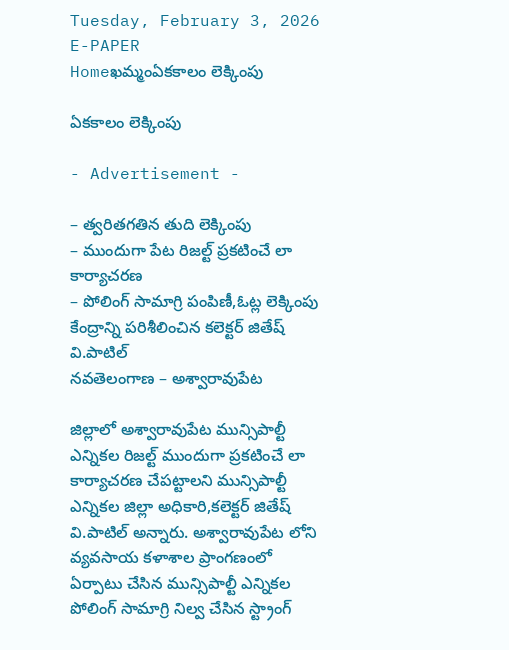Tuesday, February 3, 2026
E-PAPER
Homeఖమ్మంఏకకాలం లెక్కింపు

ఏకకాలం లెక్కింపు

- Advertisement -

– త్వరితగతిన తుది లెక్కింపు
– ముందుగా పేట రిజల్ట్ ప్రకటించే లా కార్యాచరణ
– పోలింగ్ సామాగ్రి పంపిణీ,ఓట్ల లెక్కింపు కేంద్రాన్ని పరిశీలించిన కలెక్టర్ జితేష్ వి.పాటిల్
నవతెలంగాణ – అశ్వారావుపేట

జిల్లాలో అశ్వారావుపేట మున్సిపాల్టీ ఎన్నికల రిజల్ట్ ముందుగా ప్రకటించే లా కార్యాచరణ చేపట్టాలని మున్సిపాల్టీ ఎన్నికల జిల్లా అధికారి,కలెక్టర్ జితేష్ వి.పాటిల్ అన్నారు. అశ్వారావుపేట లోని వ్యవసాయ కళాశాల ప్రాంగణంలో ఏర్పాటు చేసిన మున్సిపాల్టీ ఎన్నికల పోలింగ్ సామాగ్రి నిల్వ చేసిన స్ట్రాంగ్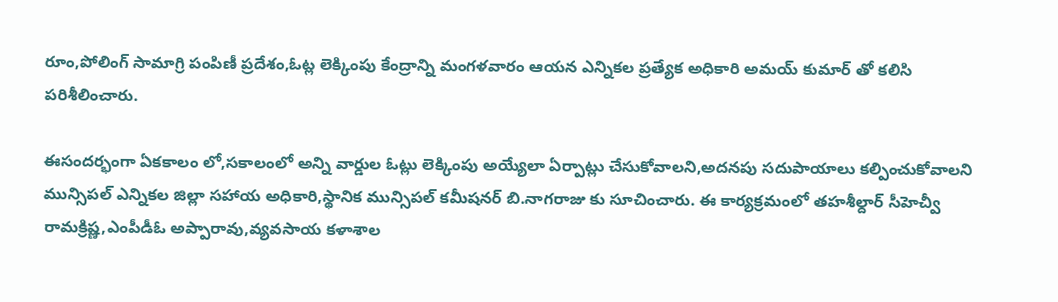రూం,పోలింగ్ సామాగ్రి పంపిణీ ప్రదేశం,ఓట్ల లెక్కింపు కేంద్రాన్ని మంగళవారం ఆయన ఎన్నికల ప్రత్యేక అధికారి అమయ్ కుమార్ తో కలిసి పరిశీలించారు.

ఈసందర్భంగా ఏకకాలం లో,సకాలంలో అన్ని వార్డుల ఓట్లు లెక్కింపు అయ్యేలా ఏర్పాట్లు చేసుకోవాలని,అదనపు సదుపాయాలు కల్పించుకోవాలని మున్సిపల్ ఎన్నికల జిల్లా సహాయ అధికారి,స్థానిక మున్సిపల్ కమీషనర్ బి.నాగరాజు కు సూచించారు. ఈ కార్యక్రమంలో తహశీల్దార్ సీహెచ్వీ రామక్రిష్ణ,ఎంపీడీఓ అప్పారావు,వ్యవసాయ కళాశాల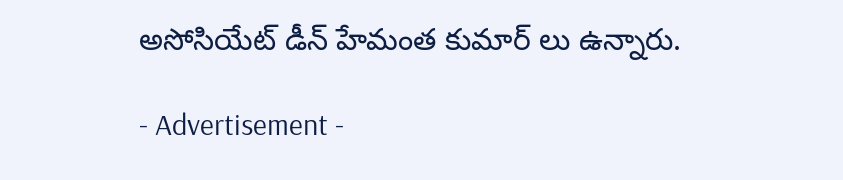అసోసియేట్ డీన్ హేమంత కుమార్ లు ఉన్నారు.

- Advertisement -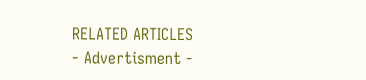RELATED ARTICLES
- Advertisment -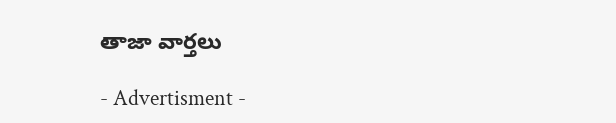తాజా వార్తలు

- Advertisment -